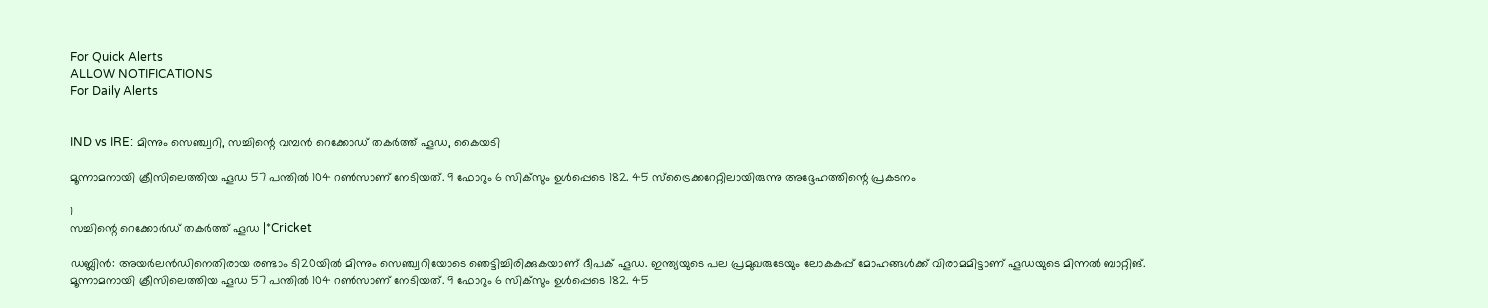For Quick Alerts
ALLOW NOTIFICATIONS
For Daily Alerts


IND vs IRE: മിന്നും സെഞ്ച്വറി, സച്ചിന്റെ വമ്പന്‍ റെക്കോഡ് തകര്‍ത്ത് ഹൂഡ, കൈയടി

മൂന്നാമനായി ക്രീസിലെത്തിയ ഹൂഡ 57 പന്തില്‍ 104 റണ്‍സാണ് നേടിയത്. 9 ഫോറും 6 സിക്‌സും ഉള്‍പ്പെടെ 182. 45 സ്‌ട്രൈക്കറേറ്റിലായിരുന്നു അദ്ദേഹത്തിന്റെ പ്രകടനം

1
സച്ചിന്റെ റെക്കോര്‍ഡ് തകര്‍ത്ത് ഹൂഡ |*Cricket

ഡബ്ലിന്‍: അയര്‍ലന്‍ഡിനെതിരായ രണ്ടാം ടി20യില്‍ മിന്നും സെഞ്ച്വറിയോടെ ഞെട്ടിച്ചിരിക്കുകയാണ് ദീപക് ഹൂഡ. ഇന്ത്യയുടെ പല പ്രമുഖരുടേയും ലോകകപ്പ് മോഹങ്ങള്‍ക്ക് വിരാമമിട്ടാണ് ഹൂഡയുടെ മിന്നല്‍ ബാറ്റിങ്. മൂന്നാമനായി ക്രീസിലെത്തിയ ഹൂഡ 57 പന്തില്‍ 104 റണ്‍സാണ് നേടിയത്. 9 ഫോറും 6 സിക്‌സും ഉള്‍പ്പെടെ 182. 45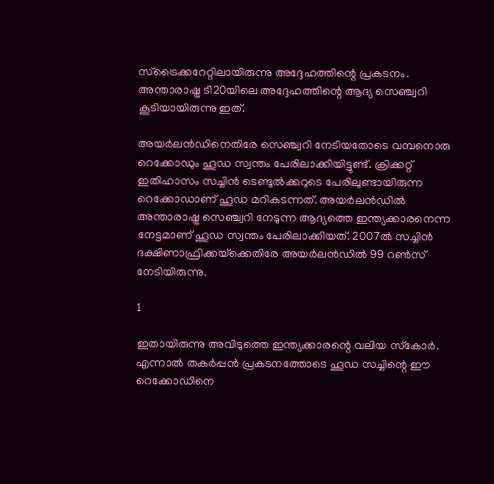സ്‌ട്രൈക്കറേറ്റിലായിരുന്നു അദ്ദേഹത്തിന്റെ പ്രകടനം. അന്താരാഷ്ട്ര ടി20യിലെ അദ്ദേഹത്തിന്റെ ആദ്യ സെഞ്ച്വറി കൂടിയായിരുന്നു ഇത്.

അയര്‍ലന്‍ഡിനെതിരേ സെഞ്ച്വറി നേടിയതോടെ വമ്പനൊരു റെക്കോഡും ഹൂഡ സ്വന്തം പേരിലാക്കിയിട്ടുണ്ട്. ക്രിക്കറ്റ് ഇതിഹാസം സച്ചിന്‍ ടെണ്ടുല്‍ക്കറുടെ പേരിലുണ്ടായിരുന്ന റെക്കോഡാണ് ഹൂഡ മറികടന്നത്. അയര്‍ലന്‍ഡില്‍ അന്താരാഷ്ട്ര സെഞ്ച്വറി നേടുന്ന ആദ്യത്തെ ഇന്ത്യക്കാരനെന്ന നേട്ടമാണ് ഹൂഡ സ്വന്തം പേരിലാക്കിയത്. 2007ല്‍ സച്ചിന്‍ ദക്ഷിണാഫ്രിക്കയ്‌ക്കെതിരേ അയര്‍ലന്‍ഡില്‍ 99 റണ്‍സ് നേടിയിരുന്നു.

1

ഇതായിരുന്നു അവിടുത്തെ ഇന്ത്യക്കാരന്റെ വലിയ സ്‌കോര്‍. എന്നാല്‍ തകര്‍പ്പന്‍ പ്രകടനത്തോടെ ഹൂഡ സച്ചിന്റെ ഈ റെക്കോഡിനെ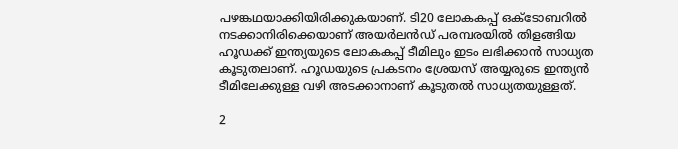പഴങ്കഥയാക്കിയിരിക്കുകയാണ്. ടി20 ലോകകപ്പ് ഒക്ടോബറില്‍ നടക്കാനിരിക്കെയാണ് അയര്‍ലന്‍ഡ് പരമ്പരയില്‍ തിളങ്ങിയ ഹൂഡക്ക് ഇന്ത്യയുടെ ലോകകപ്പ് ടീമിലും ഇടം ലഭിക്കാന്‍ സാധ്യത കൂടുതലാണ്. ഹൂഡയുടെ പ്രകടനം ശ്രേയസ് അയ്യരുടെ ഇന്ത്യന്‍ ടീമിലേക്കുള്ള വഴി അടക്കാനാണ് കൂടുതല്‍ സാധ്യതയുള്ളത്.

2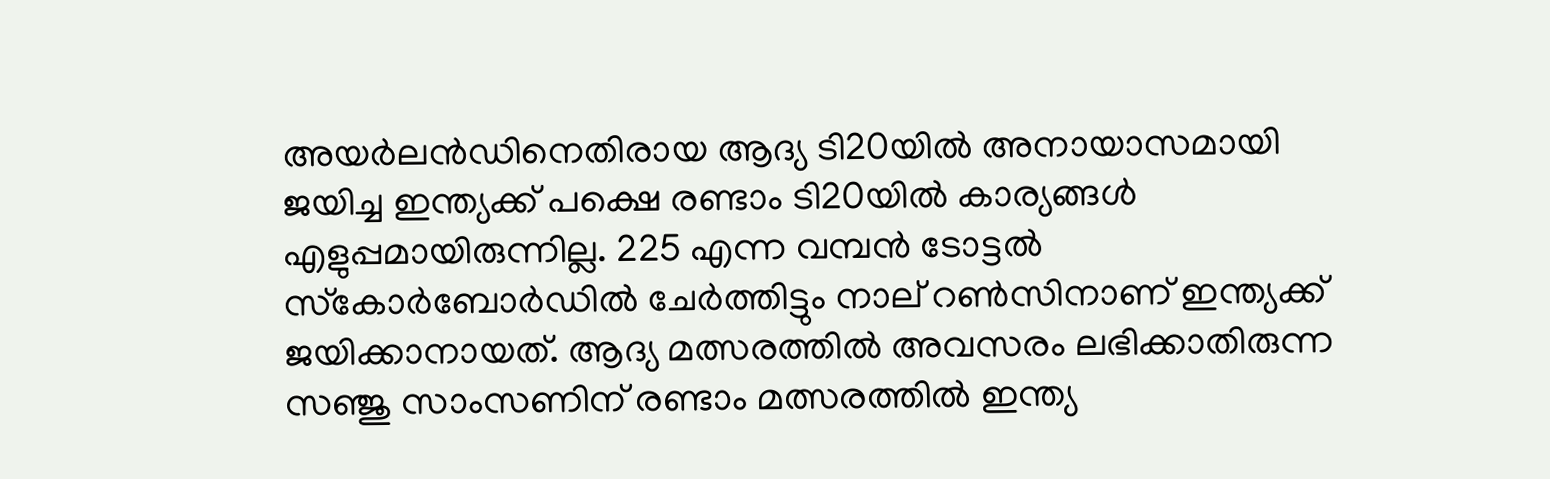അയര്‍ലന്‍ഡിനെതിരായ ആദ്യ ടി20യില്‍ അനായാസമായി ജയിച്ച ഇന്ത്യക്ക് പക്ഷെ രണ്ടാം ടി20യില്‍ കാര്യങ്ങള്‍ എളുപ്പമായിരുന്നില്ല. 225 എന്ന വമ്പന്‍ ടോട്ടല്‍ സ്‌കോര്‍ബോര്‍ഡില്‍ ചേര്‍ത്തിട്ടും നാല് റണ്‍സിനാണ് ഇന്ത്യക്ക് ജയിക്കാനായത്. ആദ്യ മത്സരത്തില്‍ അവസരം ലഭിക്കാതിരുന്ന സഞ്ജു സാംസണിന് രണ്ടാം മത്സരത്തില്‍ ഇന്ത്യ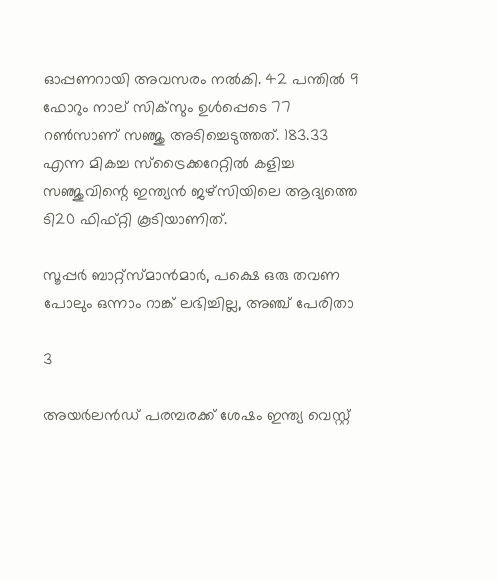ഓപ്പണറായി അവസരം നല്‍കി. 42 പന്തില്‍ 9 ഫോറും നാല് സിക്‌സും ഉള്‍പ്പെടെ 77 റണ്‍സാണ് സഞ്ജു അടിച്ചെടുത്തത്. 183.33 എന്ന മികച്ച സ്‌ട്രൈക്കറേറ്റില്‍ കളിച്ച സഞ്ജുവിന്റെ ഇന്ത്യന്‍ ജഴ്‌സിയിലെ ആദ്യത്തെ ടി20 ഫിഫ്റ്റി കൂടിയാണിത്.

സൂപ്പര്‍ ബാറ്റ്‌സ്മാന്‍മാര്‍, പക്ഷെ ഒരു തവണ പോലും ഒന്നാം റാങ്ക് ലഭിച്ചില്ല, അഞ്ച് പേരിതാ

3

അയര്‍ലന്‍ഡ് പരമ്പരക്ക് ശേഷം ഇന്ത്യ വെസ്റ്റ്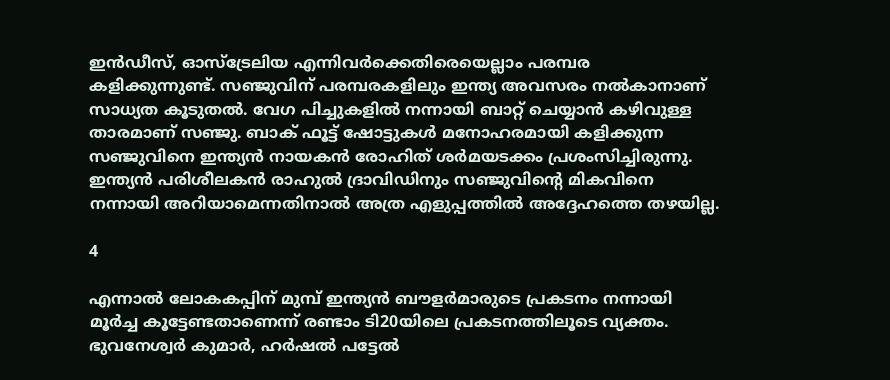ഇന്‍ഡീസ്, ഓസ്‌ട്രേലിയ എന്നിവര്‍ക്കെതിരെയെല്ലാം പരമ്പര കളിക്കുന്നുണ്ട്. സഞ്ജുവിന് പരമ്പരകളിലും ഇന്ത്യ അവസരം നല്‍കാനാണ് സാധ്യത കൂടുതല്‍. വേഗ പിച്ചുകളില്‍ നന്നായി ബാറ്റ് ചെയ്യാന്‍ കഴിവുള്ള താരമാണ് സഞ്ജു. ബാക് ഫൂട്ട് ഷോട്ടുകള്‍ മനോഹരമായി കളിക്കുന്ന സഞ്ജുവിനെ ഇന്ത്യന്‍ നായകന്‍ രോഹിത് ശര്‍മയടക്കം പ്രശംസിച്ചിരുന്നു. ഇന്ത്യന്‍ പരിശീലകന്‍ രാഹുല്‍ ദ്രാവിഡിനും സഞ്ജുവിന്റെ മികവിനെ നന്നായി അറിയാമെന്നതിനാല്‍ അത്ര എളുപ്പത്തില്‍ അദ്ദേഹത്തെ തഴയില്ല.

4

എന്നാല്‍ ലോകകപ്പിന് മുമ്പ് ഇന്ത്യന്‍ ബൗളര്‍മാരുടെ പ്രകടനം നന്നായി മൂര്‍ച്ച കൂട്ടേണ്ടതാണെന്ന് രണ്ടാം ടി20യിലെ പ്രകടനത്തിലൂടെ വ്യക്തം. ഭുവനേശ്വര്‍ കുമാര്‍, ഹര്‍ഷല്‍ പട്ടേല്‍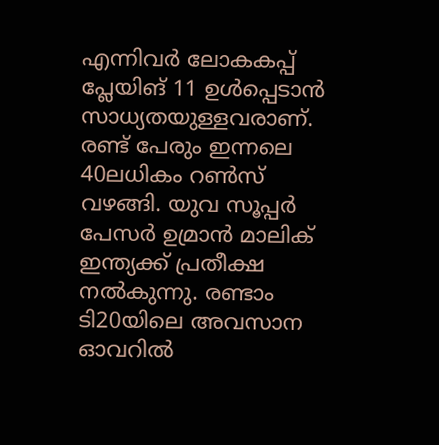എന്നിവര്‍ ലോകകപ്പ് പ്ലേയിങ് 11 ഉള്‍പ്പെടാന്‍ സാധ്യതയുള്ളവരാണ്. രണ്ട് പേരും ഇന്നലെ 40ലധികം റണ്‍സ് വഴങ്ങി. യുവ സൂപ്പര്‍ പേസര്‍ ഉമ്രാന്‍ മാലിക് ഇന്ത്യക്ക് പ്രതീക്ഷ നല്‍കുന്നു. രണ്ടാം ടി20യിലെ അവസാന ഓവറില്‍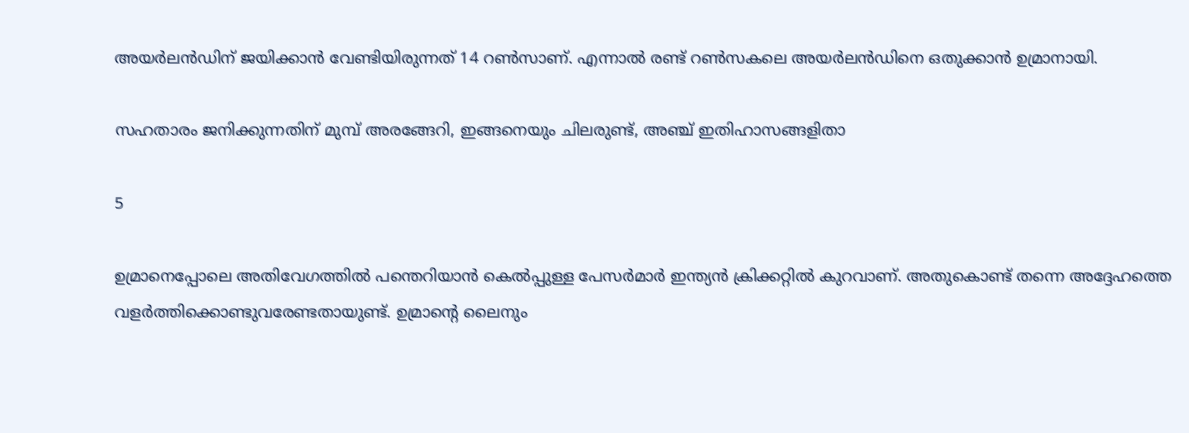അയര്‍ലന്‍ഡിന് ജയിക്കാന്‍ വേണ്ടിയിരുന്നത് 14 റണ്‍സാണ്. എന്നാല്‍ രണ്ട് റണ്‍സകലെ അയര്‍ലന്‍ഡിനെ ഒതുക്കാന്‍ ഉമ്രാനായി.

സഹതാരം ജനിക്കുന്നതിന് മുമ്പ് അരങ്ങേറി, ഇങ്ങനെയും ചിലരുണ്ട്, അഞ്ച് ഇതിഹാസങ്ങളിതാ

5

ഉമ്രാനെപ്പോലെ അതിവേഗത്തില്‍ പന്തെറിയാന്‍ കെല്‍പ്പുള്ള പേസര്‍മാര്‍ ഇന്ത്യന്‍ ക്രിക്കറ്റില്‍ കുറവാണ്. അതുകൊണ്ട് തന്നെ അദ്ദേഹത്തെ വളര്‍ത്തിക്കൊണ്ടുവരേണ്ടതായുണ്ട്. ഉമ്രാന്റെ ലൈനും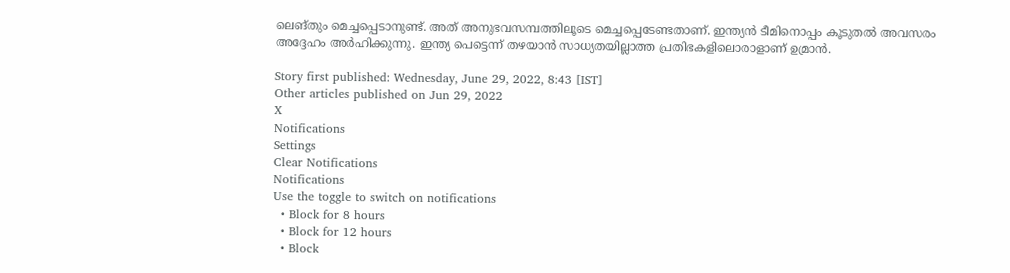ലെങ്തും മെച്ചപ്പെടാനുണ്ട്. അത് അനുഭവസമ്പത്തിലൂടെ മെച്ചപ്പെടേണ്ടതാണ്. ഇന്ത്യന്‍ ടീമിനൊപ്പം കൂടുതല്‍ അവസരം അദ്ദേഹം അര്‍ഹിക്കുന്നു. ഇന്ത്യ പെട്ടെന്ന് തഴയാന്‍ സാധ്യതയില്ലാത്ത പ്രതിഭകളിലൊരാളാണ് ഉമ്രാന്‍.

Story first published: Wednesday, June 29, 2022, 8:43 [IST]
Other articles published on Jun 29, 2022
X
Notifications
Settings
Clear Notifications
Notifications
Use the toggle to switch on notifications
  • Block for 8 hours
  • Block for 12 hours
  • Block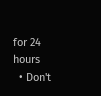for 24 hours
  • Don't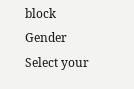block
Gender
Select your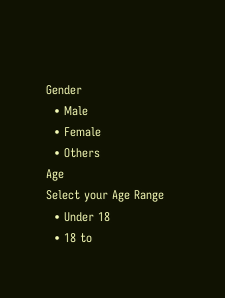Gender
  • Male
  • Female
  • Others
Age
Select your Age Range
  • Under 18
  • 18 to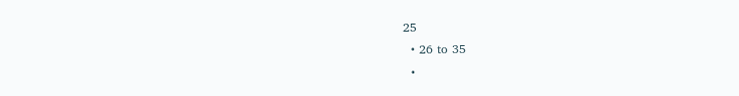25
  • 26 to 35
  •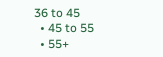36 to 45
  • 45 to 55
  • 55+